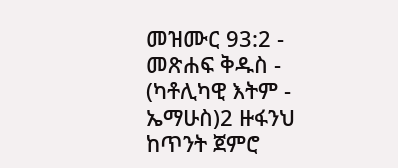መዝሙር 93:2 - መጽሐፍ ቅዱስ - (ካቶሊካዊ እትም - ኤማሁስ)2 ዙፋንህ ከጥንት ጀምሮ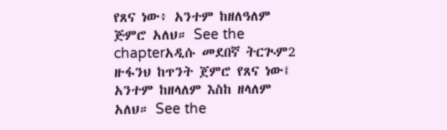የጸና ነው፥ አንተም ከዘለዓለም ጅምሮ አለህ። See the chapterአዲሱ መደበኛ ትርጒም2 ዙፋንህ ከጥንት ጀምሮ የጸና ነው፤ አንተም ከዘላለም እስከ ዘላለም አለህ። See the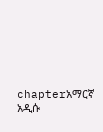chapterአማርኛ አዲሱ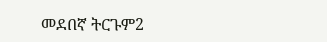መደበኛ ትርጉም2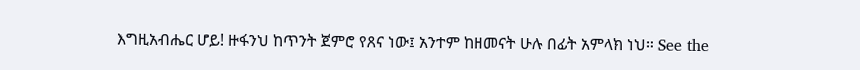እግዚአብሔር ሆይ! ዙፋንህ ከጥንት ጀምሮ የጸና ነው፤ አንተም ከዘመናት ሁሉ በፊት አምላክ ነህ። See the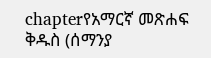chapterየአማርኛ መጽሐፍ ቅዱስ (ሰማንያ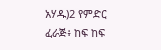አሃዱ)2 የምድር ፈራጅ፥ ከፍ ከፍ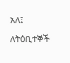አለ፤ ለትዕቢተኞች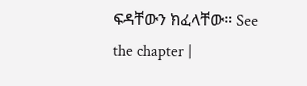ፍዳቸውን ክፈላቸው። See the chapter |